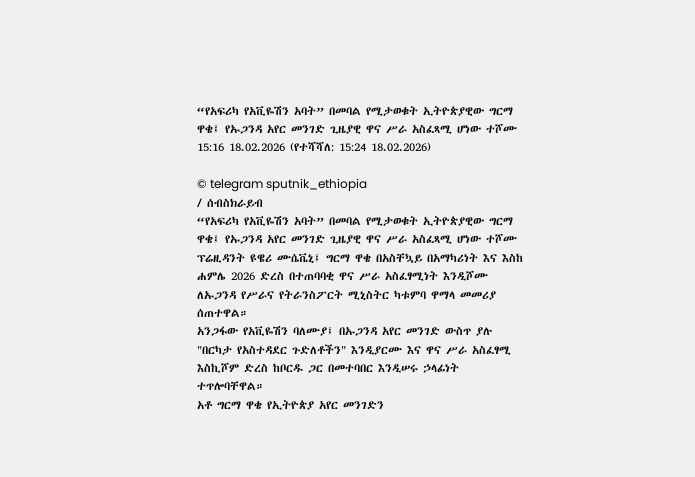“የአፍሪካ የአቪዬሽን አባት” በመባል የሚታወቁት ኢትዮጵያዊው ግርማ ዋቄ፤ የኡጋንዳ አየር መንገድ ጊዜያዊ ዋና ሥራ አስፈጻሚ ሆነው ተሾሙ
15:16 18.02.2026 (የተሻሻለ: 15:24 18.02.2026)

© telegram sputnik_ethiopia
/ ሰብስክራይብ
“የአፍሪካ የአቪዬሽን አባት” በመባል የሚታወቁት ኢትዮጵያዊው ግርማ ዋቄ፤ የኡጋንዳ አየር መንገድ ጊዜያዊ ዋና ሥራ አስፈጻሚ ሆነው ተሾሙ
ፕሬዚዳንት ዩዌሪ ሙሴቬኒ፤ ግርማ ዋቄ በአስቸኳይ በአማካሪነት እና እስከ ሐምሌ 2026 ድረስ በተጠባባቂ ዋና ሥራ አስፈፃሚነት እንዲሾሙ ለኡጋንዳ የሥራና የትራንስፖርት ሚኒስትር ካቱምባ ዋማላ መመሪያ ሰጠተዋል።
አንጋፋው የአቪዬሽን ባለሙያ፤ በኡጋንዳ አየር መንገድ ውስጥ ያሉ "በርካታ የአስተዳደር ጉድለቶችን" እንዲያርሙ እና ዋና ሥራ አስፈፃሚ እስኪሾም ድረስ ከቦርዱ ጋር በመተባበር እንዲሠሩ ኃላፊነት ተጥሎባቸዋል።
አቶ ግርማ ዋቄ የኢትዮጵያ አየር መንገድን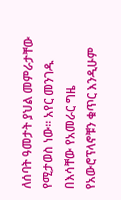ለሰባት ዓመታት ያህል መምራታቸው የሚታወስ ነው። አየር መንገዱ በእሳቸው የአመራር ግዜ የአውሮፕላኖቹን ቁጥር እንዲሁም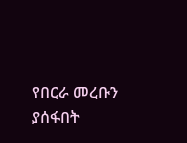የበርራ መረቡን ያሰፋበት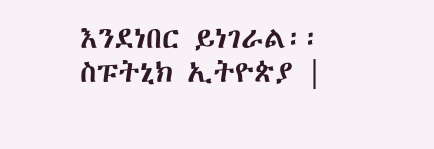እንደነበር ይነገራል፡፡
ስፑትኒክ ኢትዮጵያ |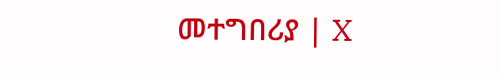መተግበሪያ | X